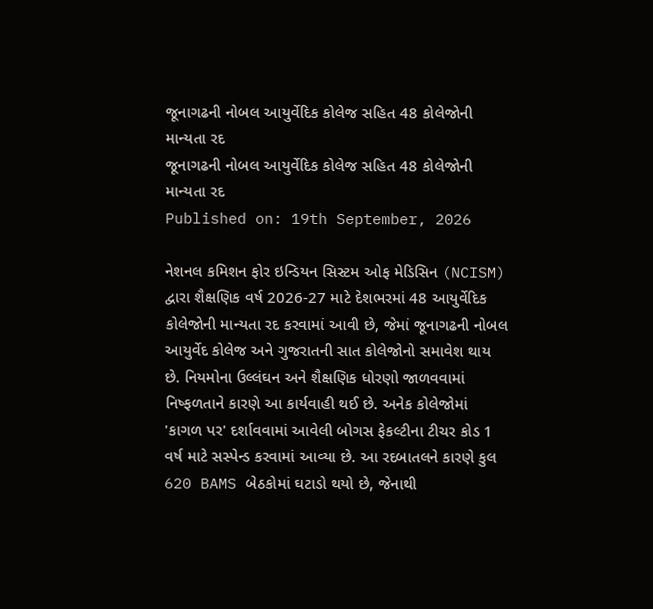જૂનાગઢની નોબલ આયુર્વેદિક કોલેજ સહિત 48 કોલેજોની માન્યતા રદ
જૂનાગઢની નોબલ આયુર્વેદિક કોલેજ સહિત 48 કોલેજોની માન્યતા રદ
Published on: 19th September, 2026

નેશનલ કમિશન ફોર ઇન્ડિયન સિસ્ટમ ઓફ મેડિસિન (NCISM) દ્વારા શૈક્ષણિક વર્ષ 2026-27 માટે દેશભરમાં 48 આયુર્વેદિક કોલેજોની માન્યતા રદ કરવામાં આવી છે, જેમાં જૂનાગઢની નોબલ આયુર્વેદ કોલેજ અને ગુજરાતની સાત કોલેજોનો સમાવેશ થાય છે. નિયમોના ઉલ્લંઘન અને શૈક્ષણિક ધોરણો જાળવવામાં નિષ્ફળતાને કારણે આ કાર્યવાહી થઈ છે. અનેક કોલેજોમાં 'કાગળ પર' દર્શાવવામાં આવેલી બોગસ ફેકલ્ટીના ટીચર કોડ 1 વર્ષ માટે સસ્પેન્ડ કરવામાં આવ્યા છે. આ રદબાતલને કારણે કુલ 620 BAMS બેઠકોમાં ઘટાડો થયો છે, જેનાથી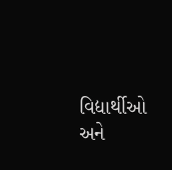વિદ્યાર્થીઓ અને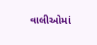વાલીઓમાં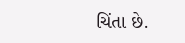ચિંતા છે.